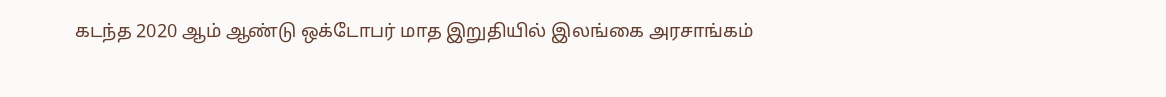கடந்த 2020 ஆம் ஆண்டு ஒக்டோபர் மாத இறுதியில் இலங்கை அரசாங்கம்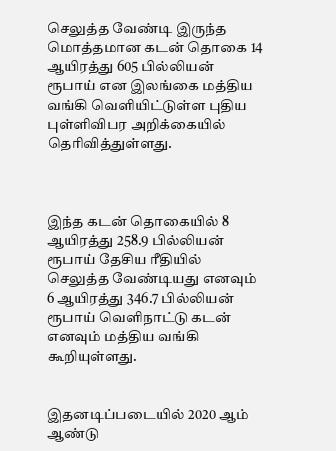செலுத்த வேண்டி இருந்த மொத்தமான கடன் தொகை 14 ஆயிரத்து 605 பில்லியன் ரூபாய் என இலங்கை மத்திய வங்கி வெளியிட்டுள்ள புதிய புள்ளிவிபர அறிக்கையில் தெரிவித்துள்ளது.



இந்த கடன் தொகையில் 8 ஆயிரத்து 258.9 பில்லியன் ரூபாய் தேசிய ரீதியில் செலுத்த வேண்டியது எனவும் 6 ஆயிரத்து 346.7 பில்லியன் ரூபாய் வெளிநாட்டு கடன் எனவும் மத்திய வங்கி கூறியுள்ளது.


இதனடிப்படையில் 2020 ஆம் ஆண்டு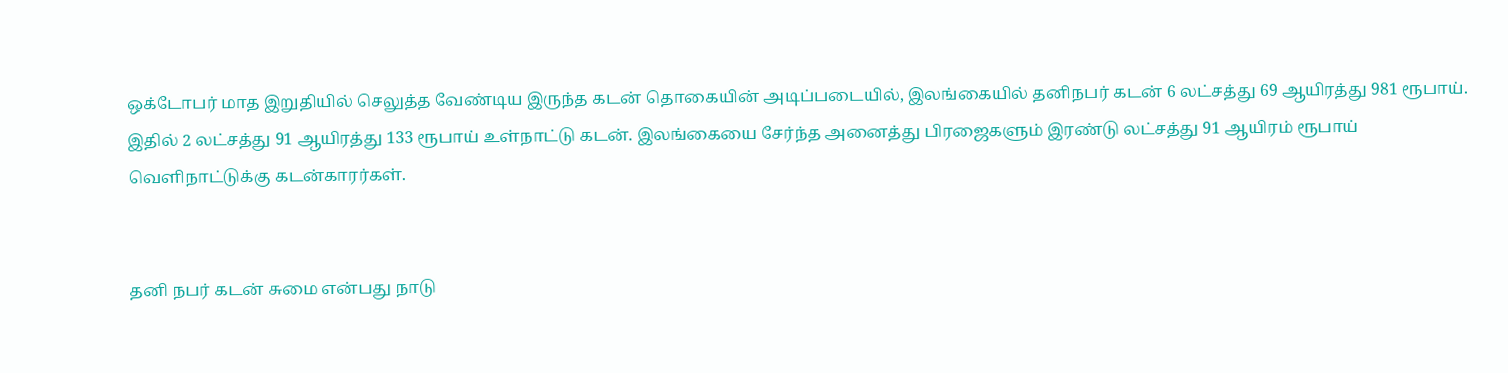ஒக்டோபர் மாத இறுதியில் செலுத்த வேண்டிய இருந்த கடன் தொகையின் அடிப்படையில், இலங்கையில் தனிநபர் கடன் 6 லட்சத்து 69 ஆயிரத்து 981 ரூபாய். இதில் 2 லட்சத்து 91 ஆயிரத்து 133 ரூபாய் உள்நாட்டு கடன். இலங்கையை சேர்ந்த அனைத்து பிரஜைகளும் இரண்டு லட்சத்து 91 ஆயிரம் ரூபாய் வெளிநாட்டுக்கு கடன்காரர்கள்.


தனி நபர் கடன் சுமை என்பது நாடு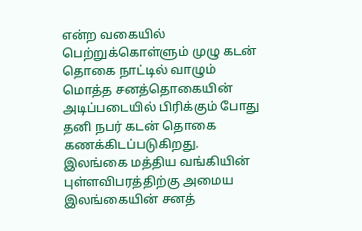என்ற வகையில் பெற்றுக்கொள்ளும் முழு கடன் தொகை நாட்டில் வாழும் மொத்த சனத்தொகையின் அடிப்படையில் பிரிக்கும் போது தனி நபர் கடன் தொகை கணக்கிடப்படுகிறது. இலங்கை மத்திய வங்கியின் புள்ளவிபரத்திற்கு அமைய இலங்கையின் சனத்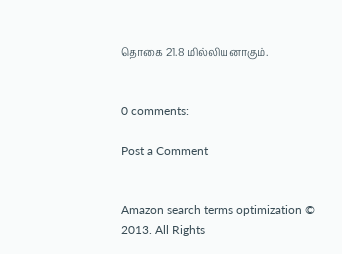தொகை 21.8 மில்லியனாகும்.


0 comments:

Post a Comment


Amazon search terms optimization © 2013. All Rights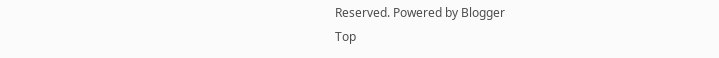Reserved. Powered by Blogger
Top